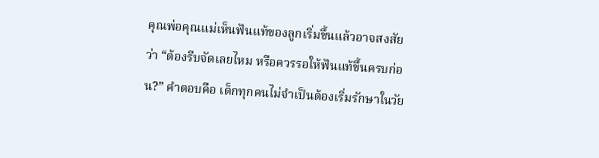คุณพ่อคุณแม่เห็นฟันแท้ของลูกเริ่มขึ้นแล้วอาจสงสัยว่า “ต้องรีบจัดเลยไหม หรือควรรอให้ฟันแท้ขึ้นครบก่อน?” คำตอบคือ เด็กทุกคนไม่จำเป็นต้องเริ่มรักษาในวัย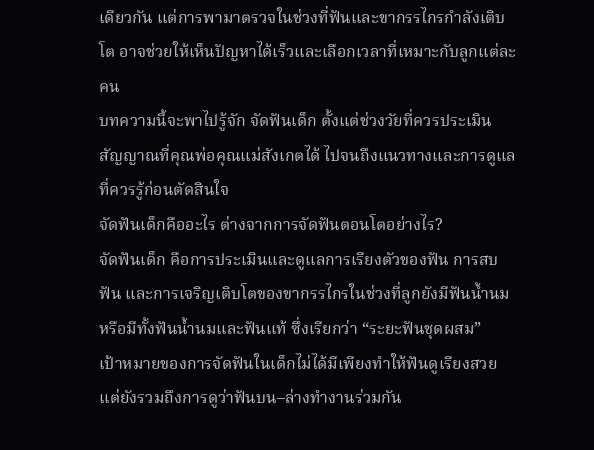เดียวกัน แต่การพามาตรวจในช่วงที่ฟันและขากรรไกรกำลังเติบโต อาจช่วยให้เห็นปัญหาได้เร็วและเลือกเวลาที่เหมาะกับลูกแต่ละคน
บทความนี้จะพาไปรู้จัก จัดฟันเด็ก ตั้งแต่ช่วงวัยที่ควรประเมิน สัญญาณที่คุณพ่อคุณแม่สังเกตได้ ไปจนถึงแนวทางและการดูแลที่ควรรู้ก่อนตัดสินใจ
จัดฟันเด็กคืออะไร ต่างจากการจัดฟันตอนโตอย่างไร?
จัดฟันเด็ก คือการประเมินและดูแลการเรียงตัวของฟัน การสบฟัน และการเจริญเติบโตของขากรรไกรในช่วงที่ลูกยังมีฟันน้ำนมหรือมีทั้งฟันน้ำนมและฟันแท้ ซึ่งเรียกว่า “ระยะฟันชุดผสม”
เป้าหมายของการจัดฟันในเด็กไม่ได้มีเพียงทำให้ฟันดูเรียงสวย แต่ยังรวมถึงการดูว่าฟันบน–ล่างทำงานร่วมกัน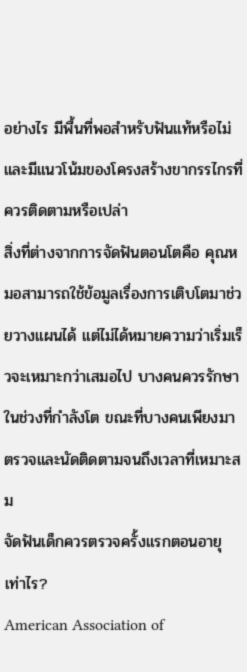อย่างไร มีพื้นที่พอสำหรับฟันแท้หรือไม่ และมีแนวโน้มของโครงสร้างขากรรไกรที่ควรติดตามหรือเปล่า
สิ่งที่ต่างจากการจัดฟันตอนโตคือ คุณหมอสามารถใช้ข้อมูลเรื่องการเติบโตมาช่วยวางแผนได้ แต่ไม่ได้หมายความว่าเริ่มเร็วจะเหมาะกว่าเสมอไป บางคนควรรักษาในช่วงที่กำลังโต ขณะที่บางคนเพียงมาตรวจและนัดติดตามจนถึงเวลาที่เหมาะสม
จัดฟันเด็กควรตรวจครั้งแรกตอนอายุเท่าไร?
American Association of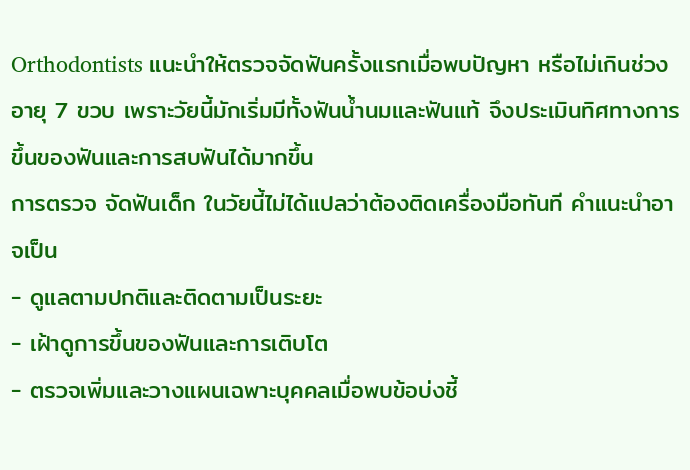Orthodontists แนะนำให้ตรวจจัดฟันครั้งแรกเมื่อพบปัญหา หรือไม่เกินช่วง อายุ 7 ขวบ เพราะวัยนี้มักเริ่มมีทั้งฟันน้ำนมและฟันแท้ จึงประเมินทิศทางการขึ้นของฟันและการสบฟันได้มากขึ้น
การตรวจ จัดฟันเด็ก ในวัยนี้ไม่ได้แปลว่าต้องติดเครื่องมือทันที คำแนะนำอาจเป็น
- ดูแลตามปกติและติดตามเป็นระยะ
- เฝ้าดูการขึ้นของฟันและการเติบโต
- ตรวจเพิ่มและวางแผนเฉพาะบุคคลเมื่อพบข้อบ่งชี้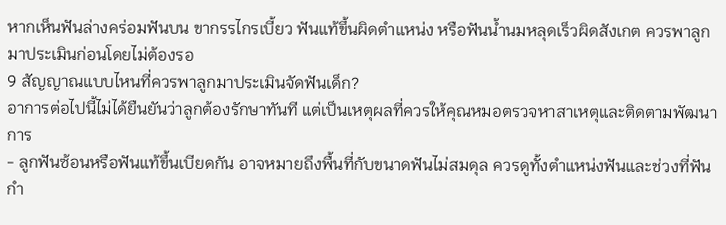หากเห็นฟันล่างคร่อมฟันบน ขากรรไกรเบี้ยว ฟันแท้ขึ้นผิดตำแหน่ง หรือฟันน้ำนมหลุดเร็วผิดสังเกต ควรพาลูกมาประเมินก่อนโดยไม่ต้องรอ
9 สัญญาณแบบไหนที่ควรพาลูกมาประเมินจัดฟันเด็ก?
อาการต่อไปนี้ไม่ได้ยืนยันว่าลูกต้องรักษาทันที แต่เป็นเหตุผลที่ควรให้คุณหมอตรวจหาสาเหตุและติดตามพัฒนาการ
- ลูกฟันซ้อนหรือฟันแท้ขึ้นเบียดกัน อาจหมายถึงพื้นที่กับขนาดฟันไม่สมดุล ควรดูทั้งตำแหน่งฟันและช่วงที่ฟันกำ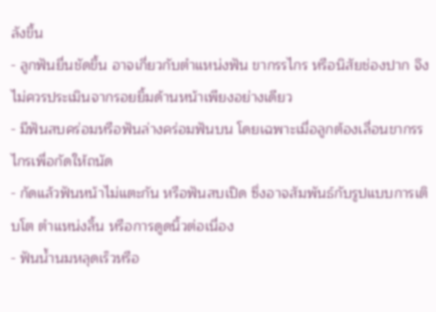ลังขึ้น
- ลูกฟันยื่นชัดขึ้น อาจเกี่ยวกับตำแหน่งฟัน ขากรรไกร หรือนิสัยช่องปาก จึงไม่ควรประเมินจากรอยยิ้มด้านหน้าเพียงอย่างเดียว
- มีฟันสบคร่อมหรือฟันล่างคร่อมฟันบน โดยเฉพาะเมื่อลูกต้องเลื่อนขากรรไกรเพื่อกัดให้ถนัด
- กัดแล้วฟันหน้าไม่แตะกัน หรือฟันสบเปิด ซึ่งอาจสัมพันธ์กับรูปแบบการเติบโต ตำแหน่งลิ้น หรือการดูดนิ้วต่อเนื่อง
- ฟันน้ำนมหลุดเร็วหรือ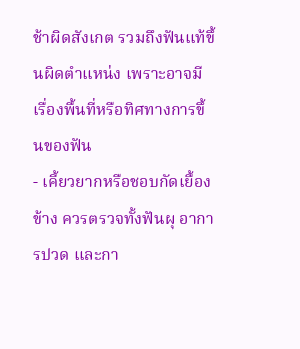ช้าผิดสังเกต รวมถึงฟันแท้ขึ้นผิดตำแหน่ง เพราะอาจมีเรื่องพื้นที่หรือทิศทางการขึ้นของฟัน
- เคี้ยวยากหรือชอบกัดเยื้องข้าง ควรตรวจทั้งฟันผุ อาการปวด และกา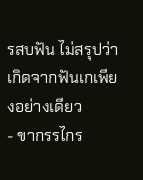รสบฟัน ไม่สรุปว่าเกิดจากฟันเกเพียงอย่างเดียว
- ขากรรไกร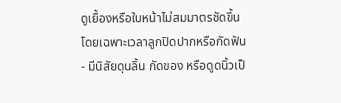ดูเยื้องหรือใบหน้าไม่สมมาตรชัดขึ้น โดยเฉพาะเวลาลูกปิดปากหรือกัดฟัน
- มีนิสัยดุนลิ้น กัดของ หรือดูดนิ้วเป็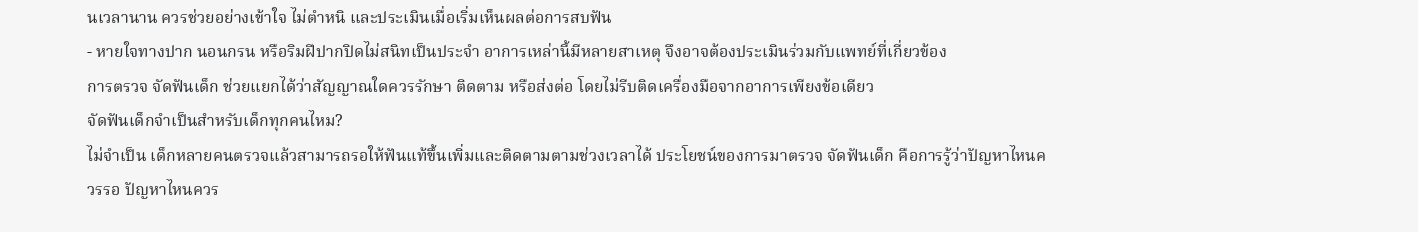นเวลานาน ควรช่วยอย่างเข้าใจ ไม่ตำหนิ และประเมินเมื่อเริ่มเห็นผลต่อการสบฟัน
- หายใจทางปาก นอนกรน หรือริมฝีปากปิดไม่สนิทเป็นประจำ อาการเหล่านี้มีหลายสาเหตุ จึงอาจต้องประเมินร่วมกับแพทย์ที่เกี่ยวข้อง
การตรวจ จัดฟันเด็ก ช่วยแยกได้ว่าสัญญาณใดควรรักษา ติดตาม หรือส่งต่อ โดยไม่รีบติดเครื่องมือจากอาการเพียงข้อเดียว
จัดฟันเด็กจำเป็นสำหรับเด็กทุกคนไหม?
ไม่จำเป็น เด็กหลายคนตรวจแล้วสามารถรอให้ฟันแท้ขึ้นเพิ่มและติดตามตามช่วงเวลาได้ ประโยชน์ของการมาตรวจ จัดฟันเด็ก คือการรู้ว่าปัญหาไหนควรรอ ปัญหาไหนควร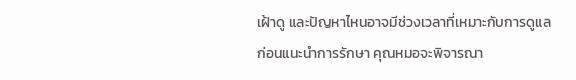เฝ้าดู และปัญหาไหนอาจมีช่วงเวลาที่เหมาะกับการดูแล
ก่อนแนะนำการรักษา คุณหมอจะพิจารณา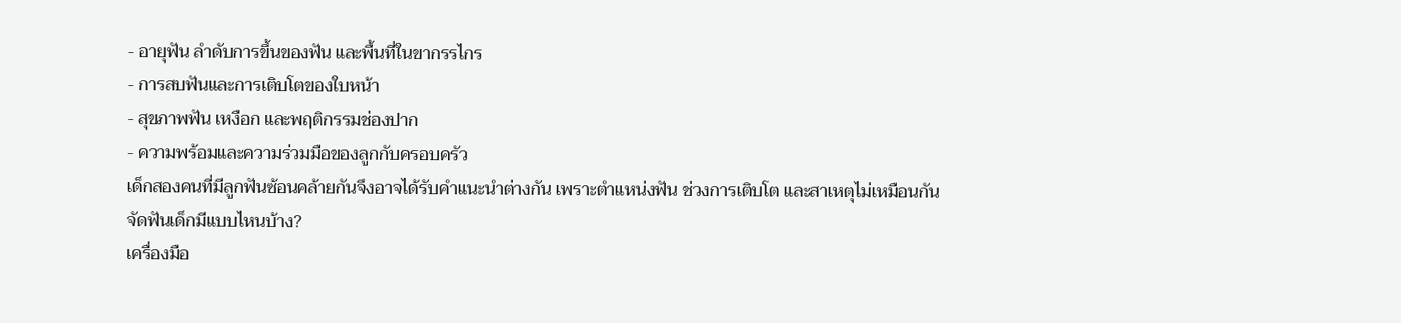- อายุฟัน ลำดับการขึ้นของฟัน และพื้นที่ในขากรรไกร
- การสบฟันและการเติบโตของใบหน้า
- สุขภาพฟัน เหงือก และพฤติกรรมช่องปาก
- ความพร้อมและความร่วมมือของลูกกับครอบครัว
เด็กสองคนที่มีลูกฟันซ้อนคล้ายกันจึงอาจได้รับคำแนะนำต่างกัน เพราะตำแหน่งฟัน ช่วงการเติบโต และสาเหตุไม่เหมือนกัน
จัดฟันเด็กมีแบบไหนบ้าง?
เครื่องมือ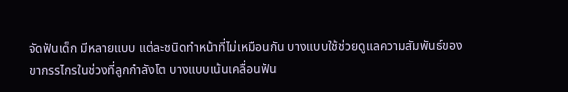จัดฟันเด็ก มีหลายแบบ แต่ละชนิดทำหน้าที่ไม่เหมือนกัน บางแบบใช้ช่วยดูแลความสัมพันธ์ของขากรรไกรในช่วงที่ลูกกำลังโต บางแบบเน้นเคลื่อนฟัน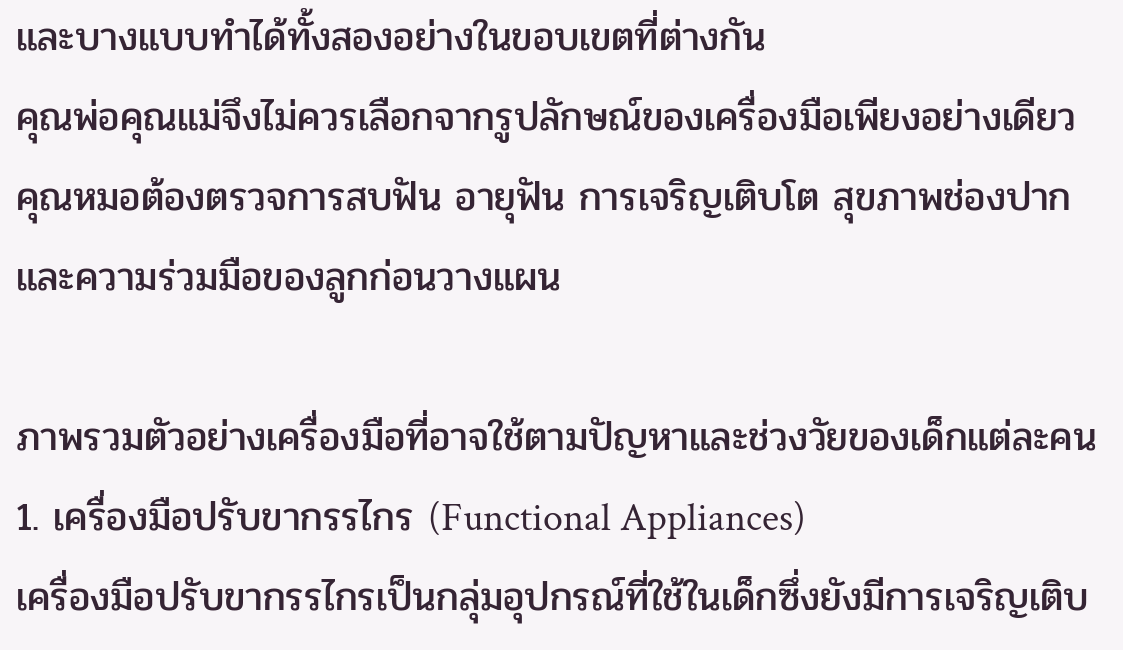และบางแบบทำได้ทั้งสองอย่างในขอบเขตที่ต่างกัน
คุณพ่อคุณแม่จึงไม่ควรเลือกจากรูปลักษณ์ของเครื่องมือเพียงอย่างเดียว คุณหมอต้องตรวจการสบฟัน อายุฟัน การเจริญเติบโต สุขภาพช่องปาก และความร่วมมือของลูกก่อนวางแผน

ภาพรวมตัวอย่างเครื่องมือที่อาจใช้ตามปัญหาและช่วงวัยของเด็กแต่ละคน
1. เครื่องมือปรับขากรรไกร (Functional Appliances)
เครื่องมือปรับขากรรไกรเป็นกลุ่มอุปกรณ์ที่ใช้ในเด็กซึ่งยังมีการเจริญเติบ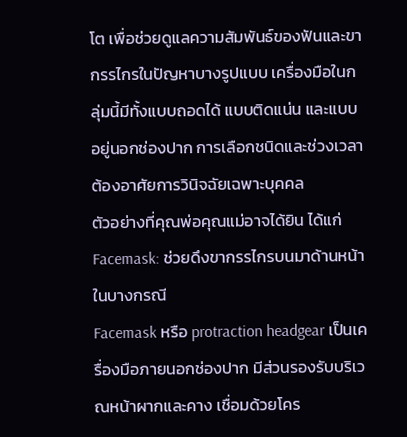โต เพื่อช่วยดูแลความสัมพันธ์ของฟันและขากรรไกรในปัญหาบางรูปแบบ เครื่องมือในกลุ่มนี้มีทั้งแบบถอดได้ แบบติดแน่น และแบบอยู่นอกช่องปาก การเลือกชนิดและช่วงเวลาต้องอาศัยการวินิจฉัยเฉพาะบุคคล
ตัวอย่างที่คุณพ่อคุณแม่อาจได้ยิน ได้แก่
Facemask: ช่วยดึงขากรรไกรบนมาด้านหน้าในบางกรณี
Facemask หรือ protraction headgear เป็นเครื่องมือภายนอกช่องปาก มีส่วนรองรับบริเวณหน้าผากและคาง เชื่อมด้วยโคร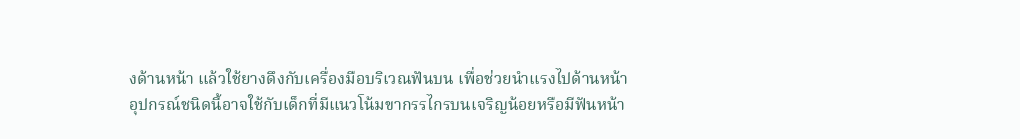งด้านหน้า แล้วใช้ยางดึงกับเครื่องมือบริเวณฟันบน เพื่อช่วยนำแรงไปด้านหน้า
อุปกรณ์ชนิดนี้อาจใช้กับเด็กที่มีแนวโน้มขากรรไกรบนเจริญน้อยหรือมีฟันหน้า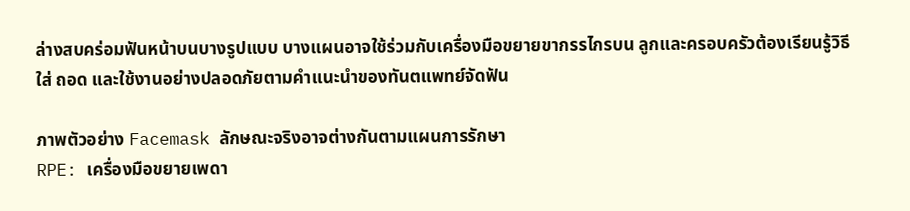ล่างสบคร่อมฟันหน้าบนบางรูปแบบ บางแผนอาจใช้ร่วมกับเครื่องมือขยายขากรรไกรบน ลูกและครอบครัวต้องเรียนรู้วิธีใส่ ถอด และใช้งานอย่างปลอดภัยตามคำแนะนำของทันตแพทย์จัดฟัน

ภาพตัวอย่าง Facemask ลักษณะจริงอาจต่างกันตามแผนการรักษา
RPE: เครื่องมือขยายเพดา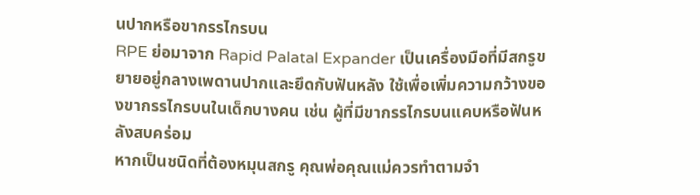นปากหรือขากรรไกรบน
RPE ย่อมาจาก Rapid Palatal Expander เป็นเครื่องมือที่มีสกรูขยายอยู่กลางเพดานปากและยึดกับฟันหลัง ใช้เพื่อเพิ่มความกว้างของขากรรไกรบนในเด็กบางคน เช่น ผู้ที่มีขากรรไกรบนแคบหรือฟันหลังสบคร่อม
หากเป็นชนิดที่ต้องหมุนสกรู คุณพ่อคุณแม่ควรทำตามจำ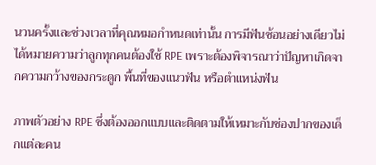นวนครั้งและช่วงเวลาที่คุณหมอกำหนดเท่านั้น การมีฟันซ้อนอย่างเดียวไม่ได้หมายความว่าลูกทุกคนต้องใช้ RPE เพราะต้องพิจารณาว่าปัญหาเกิดจากความกว้างของกระดูก พื้นที่ของแนวฟัน หรือตำแหน่งฟัน

ภาพตัวอย่าง RPE ซึ่งต้องออกแบบและติดตามให้เหมาะกับช่องปากของเด็กแต่ละคน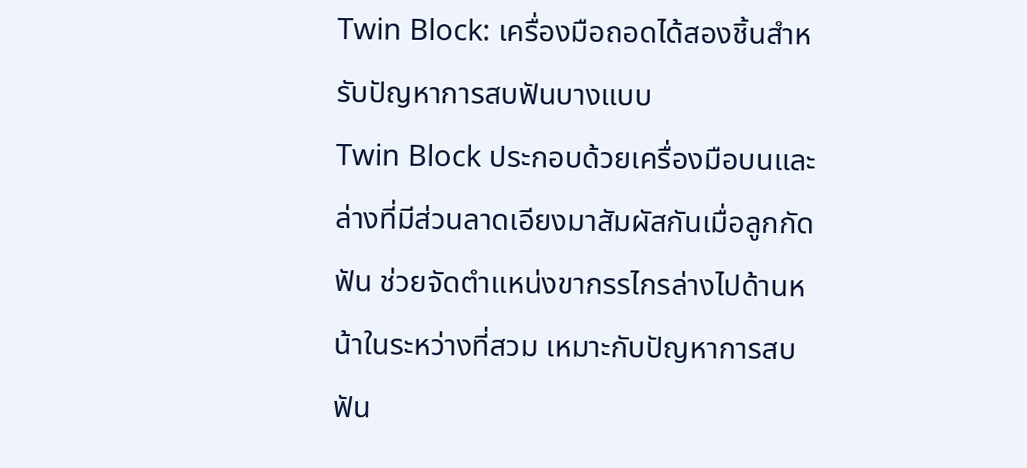Twin Block: เครื่องมือถอดได้สองชิ้นสำหรับปัญหาการสบฟันบางแบบ
Twin Block ประกอบด้วยเครื่องมือบนและล่างที่มีส่วนลาดเอียงมาสัมผัสกันเมื่อลูกกัดฟัน ช่วยจัดตำแหน่งขากรรไกรล่างไปด้านหน้าในระหว่างที่สวม เหมาะกับปัญหาการสบฟัน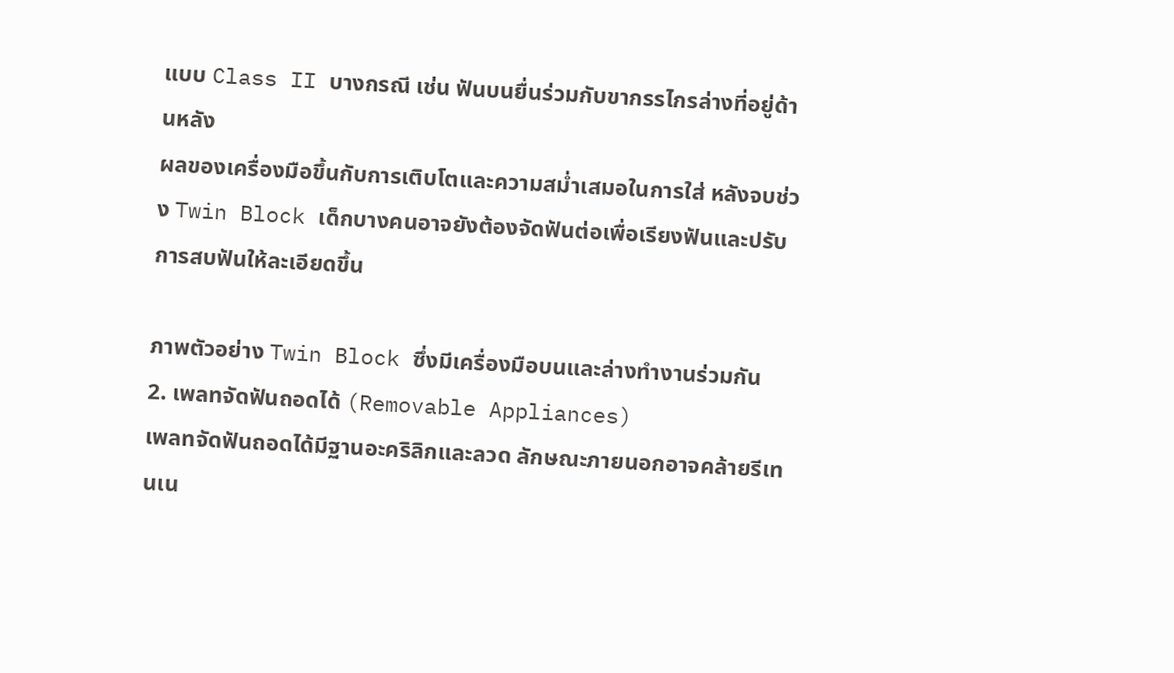แบบ Class II บางกรณี เช่น ฟันบนยื่นร่วมกับขากรรไกรล่างที่อยู่ด้านหลัง
ผลของเครื่องมือขึ้นกับการเติบโตและความสม่ำเสมอในการใส่ หลังจบช่วง Twin Block เด็กบางคนอาจยังต้องจัดฟันต่อเพื่อเรียงฟันและปรับการสบฟันให้ละเอียดขึ้น

ภาพตัวอย่าง Twin Block ซึ่งมีเครื่องมือบนและล่างทำงานร่วมกัน
2. เพลทจัดฟันถอดได้ (Removable Appliances)
เพลทจัดฟันถอดได้มีฐานอะคริลิกและลวด ลักษณะภายนอกอาจคล้ายรีเทนเน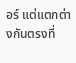อร์ แต่แตกต่างกันตรงที่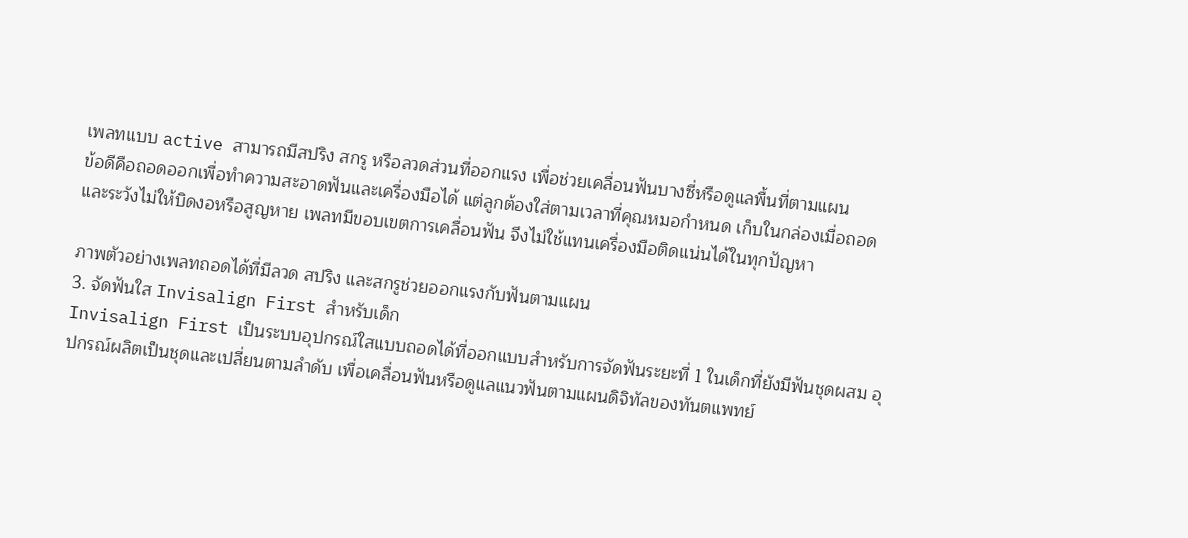เพลทแบบ active สามารถมีสปริง สกรู หรือลวดส่วนที่ออกแรง เพื่อช่วยเคลื่อนฟันบางซี่หรือดูแลพื้นที่ตามแผน
ข้อดีคือถอดออกเพื่อทำความสะอาดฟันและเครื่องมือได้ แต่ลูกต้องใส่ตามเวลาที่คุณหมอกำหนด เก็บในกล่องเมื่อถอด และระวังไม่ให้บิดงอหรือสูญหาย เพลทมีขอบเขตการเคลื่อนฟัน จึงไม่ใช้แทนเครื่องมือติดแน่นได้ในทุกปัญหา

ภาพตัวอย่างเพลทถอดได้ที่มีลวด สปริง และสกรูช่วยออกแรงกับฟันตามแผน
3. จัดฟันใส Invisalign First สำหรับเด็ก
Invisalign First เป็นระบบอุปกรณ์ใสแบบถอดได้ที่ออกแบบสำหรับการจัดฟันระยะที่ 1 ในเด็กที่ยังมีฟันชุดผสม อุปกรณ์ผลิตเป็นชุดและเปลี่ยนตามลำดับ เพื่อเคลื่อนฟันหรือดูแลแนวฟันตามแผนดิจิทัลของทันตแพทย์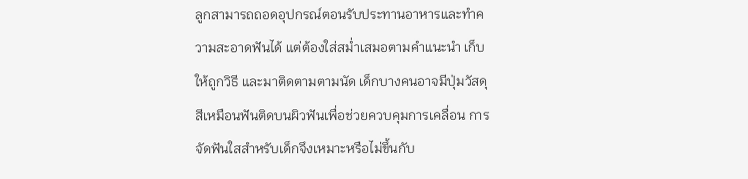ลูกสามารถถอดอุปกรณ์ตอนรับประทานอาหารและทำความสะอาดฟันได้ แต่ต้องใส่สม่ำเสมอตามคำแนะนำ เก็บให้ถูกวิธี และมาติดตามตามนัด เด็กบางคนอาจมีปุ่มวัสดุสีเหมือนฟันติดบนผิวฟันเพื่อช่วยควบคุมการเคลื่อน การจัดฟันใสสำหรับเด็กจึงเหมาะหรือไม่ขึ้นกับ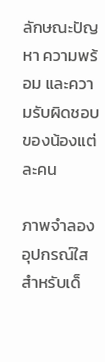ลักษณะปัญหา ความพร้อม และความรับผิดชอบของน้องแต่ละคน

ภาพจำลองอุปกรณ์ใสสำหรับเด็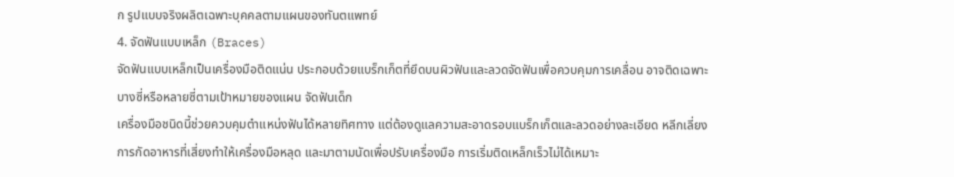ก รูปแบบจริงผลิตเฉพาะบุคคลตามแผนของทันตแพทย์
4. จัดฟันแบบเหล็ก (Braces)
จัดฟันแบบเหล็กเป็นเครื่องมือติดแน่น ประกอบด้วยแบร็กเก็ตที่ยึดบนผิวฟันและลวดจัดฟันเพื่อควบคุมการเคลื่อน อาจติดเฉพาะบางซี่หรือหลายซี่ตามเป้าหมายของแผน จัดฟันเด็ก
เครื่องมือชนิดนี้ช่วยควบคุมตำแหน่งฟันได้หลายทิศทาง แต่ต้องดูแลความสะอาดรอบแบร็กเก็ตและลวดอย่างละเอียด หลีกเลี่ยงการกัดอาหารที่เสี่ยงทำให้เครื่องมือหลุด และมาตามนัดเพื่อปรับเครื่องมือ การเริ่มติดเหล็กเร็วไม่ได้เหมาะ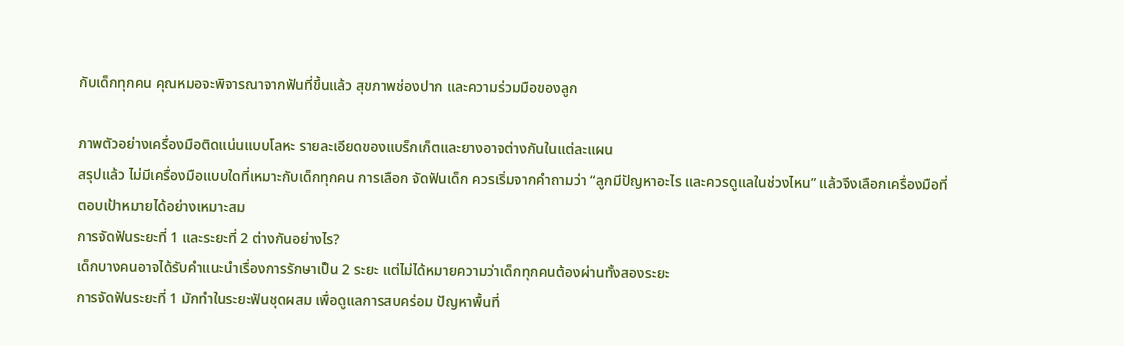กับเด็กทุกคน คุณหมอจะพิจารณาจากฟันที่ขึ้นแล้ว สุขภาพช่องปาก และความร่วมมือของลูก

ภาพตัวอย่างเครื่องมือติดแน่นแบบโลหะ รายละเอียดของแบร็กเก็ตและยางอาจต่างกันในแต่ละแผน
สรุปแล้ว ไม่มีเครื่องมือแบบใดที่เหมาะกับเด็กทุกคน การเลือก จัดฟันเด็ก ควรเริ่มจากคำถามว่า “ลูกมีปัญหาอะไร และควรดูแลในช่วงไหน” แล้วจึงเลือกเครื่องมือที่ตอบเป้าหมายได้อย่างเหมาะสม
การจัดฟันระยะที่ 1 และระยะที่ 2 ต่างกันอย่างไร?
เด็กบางคนอาจได้รับคำแนะนำเรื่องการรักษาเป็น 2 ระยะ แต่ไม่ได้หมายความว่าเด็กทุกคนต้องผ่านทั้งสองระยะ
การจัดฟันระยะที่ 1 มักทำในระยะฟันชุดผสม เพื่อดูแลการสบคร่อม ปัญหาพื้นที่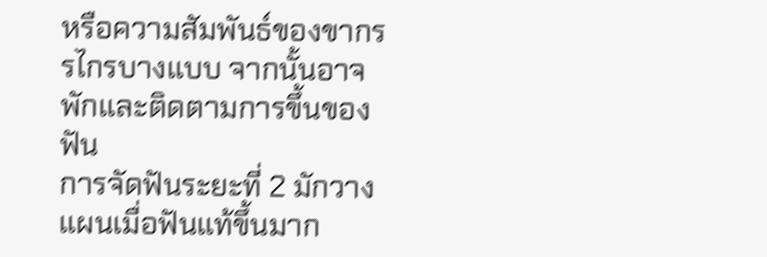หรือความสัมพันธ์ของขากรรไกรบางแบบ จากนั้นอาจพักและติดตามการขึ้นของฟัน
การจัดฟันระยะที่ 2 มักวางแผนเมื่อฟันแท้ขึ้นมาก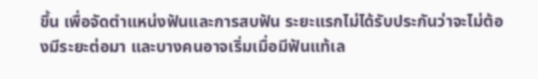ขึ้น เพื่อจัดตำแหน่งฟันและการสบฟัน ระยะแรกไม่ได้รับประกันว่าจะไม่ต้องมีระยะต่อมา และบางคนอาจเริ่มเมื่อมีฟันแท้เล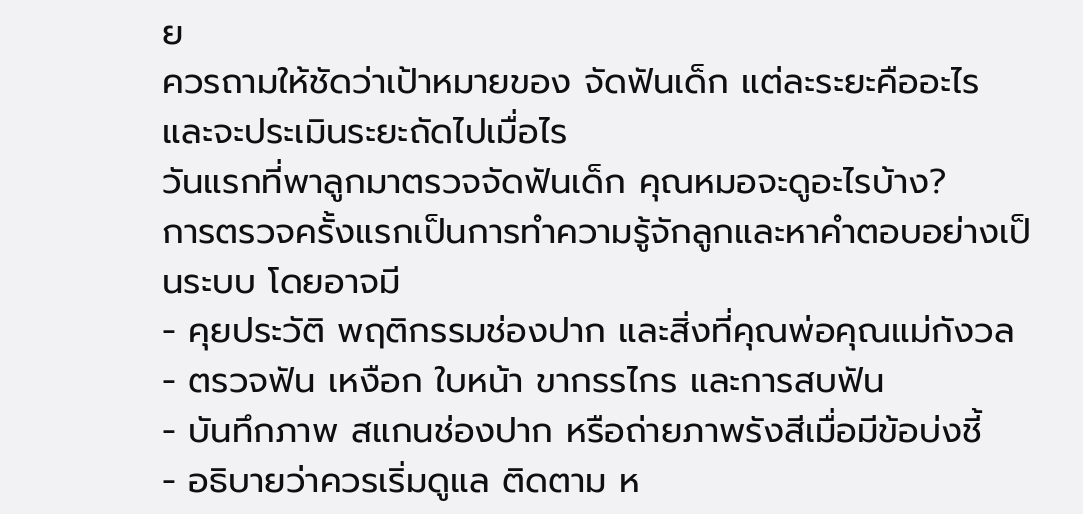ย
ควรถามให้ชัดว่าเป้าหมายของ จัดฟันเด็ก แต่ละระยะคืออะไร และจะประเมินระยะถัดไปเมื่อไร
วันแรกที่พาลูกมาตรวจจัดฟันเด็ก คุณหมอจะดูอะไรบ้าง?
การตรวจครั้งแรกเป็นการทำความรู้จักลูกและหาคำตอบอย่างเป็นระบบ โดยอาจมี
- คุยประวัติ พฤติกรรมช่องปาก และสิ่งที่คุณพ่อคุณแม่กังวล
- ตรวจฟัน เหงือก ใบหน้า ขากรรไกร และการสบฟัน
- บันทึกภาพ สแกนช่องปาก หรือถ่ายภาพรังสีเมื่อมีข้อบ่งชี้
- อธิบายว่าควรเริ่มดูแล ติดตาม ห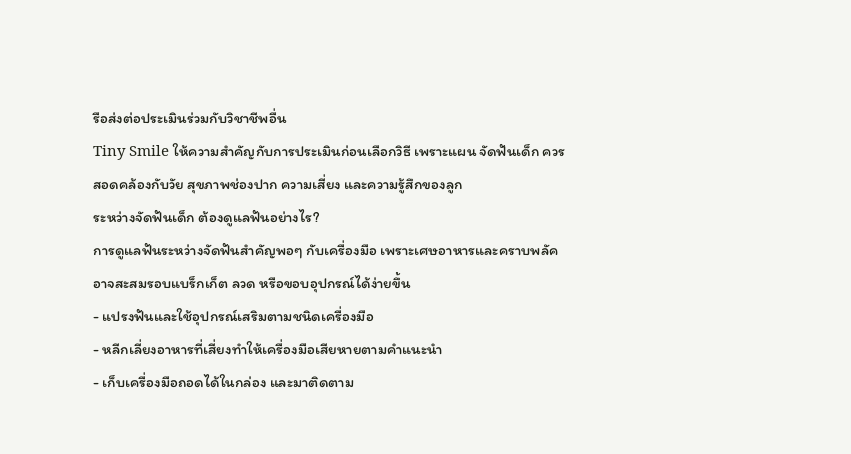รือส่งต่อประเมินร่วมกับวิชาชีพอื่น
Tiny Smile ให้ความสำคัญกับการประเมินก่อนเลือกวิธี เพราะแผน จัดฟันเด็ก ควรสอดคล้องกับวัย สุขภาพช่องปาก ความเสี่ยง และความรู้สึกของลูก
ระหว่างจัดฟันเด็ก ต้องดูแลฟันอย่างไร?
การดูแลฟันระหว่างจัดฟันสำคัญพอๆ กับเครื่องมือ เพราะเศษอาหารและคราบพลัคอาจสะสมรอบแบร็กเก็ต ลวด หรือขอบอุปกรณ์ได้ง่ายขึ้น
- แปรงฟันและใช้อุปกรณ์เสริมตามชนิดเครื่องมือ
- หลีกเลี่ยงอาหารที่เสี่ยงทำให้เครื่องมือเสียหายตามคำแนะนำ
- เก็บเครื่องมือถอดได้ในกล่อง และมาติดตาม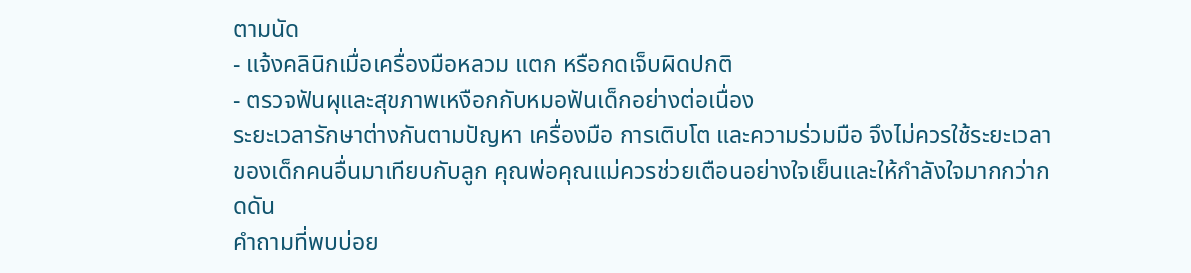ตามนัด
- แจ้งคลินิกเมื่อเครื่องมือหลวม แตก หรือกดเจ็บผิดปกติ
- ตรวจฟันผุและสุขภาพเหงือกกับหมอฟันเด็กอย่างต่อเนื่อง
ระยะเวลารักษาต่างกันตามปัญหา เครื่องมือ การเติบโต และความร่วมมือ จึงไม่ควรใช้ระยะเวลาของเด็กคนอื่นมาเทียบกับลูก คุณพ่อคุณแม่ควรช่วยเตือนอย่างใจเย็นและให้กำลังใจมากกว่ากดดัน
คำถามที่พบบ่อย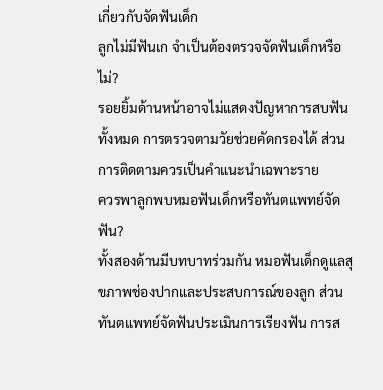เกี่ยวกับจัดฟันเด็ก
ลูกไม่มีฟันเก จำเป็นต้องตรวจจัดฟันเด็กหรือไม่?
รอยยิ้มด้านหน้าอาจไม่แสดงปัญหาการสบฟันทั้งหมด การตรวจตามวัยช่วยคัดกรองได้ ส่วนการติดตามควรเป็นคำแนะนำเฉพาะราย
ควรพาลูกพบหมอฟันเด็กหรือทันตแพทย์จัดฟัน?
ทั้งสองด้านมีบทบาทร่วมกัน หมอฟันเด็กดูแลสุขภาพช่องปากและประสบการณ์ของลูก ส่วนทันตแพทย์จัดฟันประเมินการเรียงฟัน การส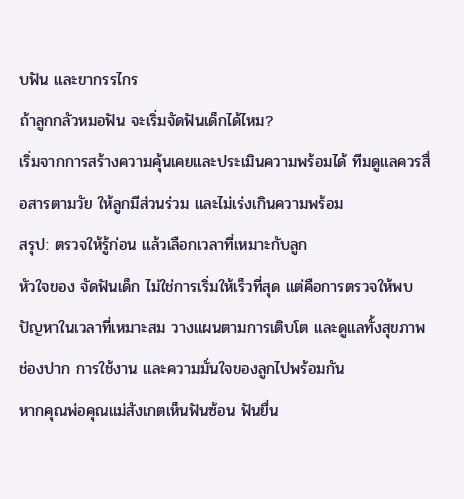บฟัน และขากรรไกร
ถ้าลูกกลัวหมอฟัน จะเริ่มจัดฟันเด็กได้ไหม?
เริ่มจากการสร้างความคุ้นเคยและประเมินความพร้อมได้ ทีมดูแลควรสื่อสารตามวัย ให้ลูกมีส่วนร่วม และไม่เร่งเกินความพร้อม
สรุป: ตรวจให้รู้ก่อน แล้วเลือกเวลาที่เหมาะกับลูก
หัวใจของ จัดฟันเด็ก ไม่ใช่การเริ่มให้เร็วที่สุด แต่คือการตรวจให้พบปัญหาในเวลาที่เหมาะสม วางแผนตามการเติบโต และดูแลทั้งสุขภาพช่องปาก การใช้งาน และความมั่นใจของลูกไปพร้อมกัน
หากคุณพ่อคุณแม่สังเกตเห็นฟันซ้อน ฟันยื่น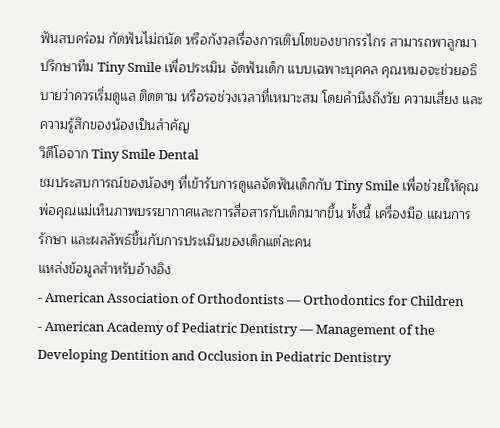ฟันสบคร่อม กัดฟันไม่ถนัด หรือกังวลเรื่องการเติบโตของขากรรไกร สามารถพาลูกมาปรึกษาทีม Tiny Smile เพื่อประเมิน จัดฟันเด็ก แบบเฉพาะบุคคล คุณหมอจะช่วยอธิบายว่าควรเริ่มดูแล ติดตาม หรือรอช่วงเวลาที่เหมาะสม โดยคำนึงถึงวัย ความเสี่ยง และความรู้สึกของน้องเป็นสำคัญ
วิดีโอจาก Tiny Smile Dental
ชมประสบการณ์ของน้องๆ ที่เข้ารับการดูแลจัดฟันเด็กกับ Tiny Smile เพื่อช่วยให้คุณพ่อคุณแม่เห็นภาพบรรยากาศและการสื่อสารกับเด็กมากขึ้น ทั้งนี้ เครื่องมือ แผนการรักษา และผลลัพธ์ขึ้นกับการประเมินของเด็กแต่ละคน
แหล่งข้อมูลสำหรับอ้างอิง
- American Association of Orthodontists — Orthodontics for Children
- American Academy of Pediatric Dentistry — Management of the Developing Dentition and Occlusion in Pediatric Dentistry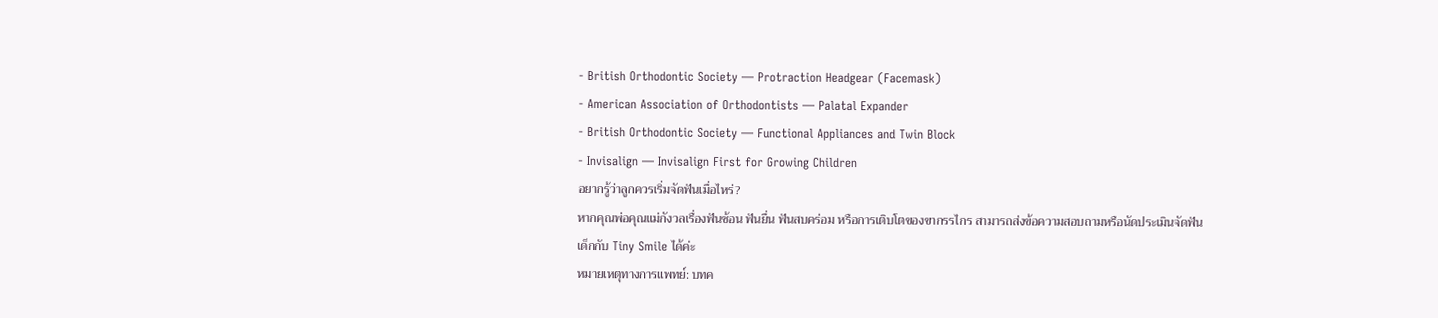- British Orthodontic Society — Protraction Headgear (Facemask)
- American Association of Orthodontists — Palatal Expander
- British Orthodontic Society — Functional Appliances and Twin Block
- Invisalign — Invisalign First for Growing Children
อยากรู้ว่าลูกควรเริ่มจัดฟันเมื่อไหร่?
หากคุณพ่อคุณแม่กังวลเรื่องฟันซ้อน ฟันยื่น ฟันสบคร่อม หรือการเติบโตของขากรรไกร สามารถส่งข้อความสอบถามหรือนัดประเมินจัดฟันเด็กกับ Tiny Smile ได้ค่ะ
หมายเหตุทางการแพทย์: บทค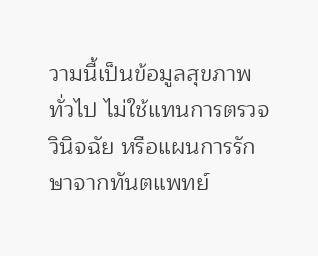วามนี้เป็นข้อมูลสุขภาพทั่วไป ไม่ใช้แทนการตรวจ วินิจฉัย หรือแผนการรักษาจากทันตแพทย์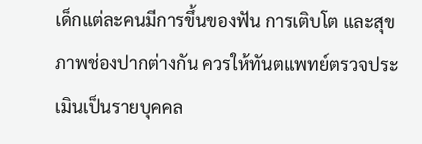เด็กแต่ละคนมีการขึ้นของฟัน การเติบโต และสุขภาพช่องปากต่างกัน ควรให้ทันตแพทย์ตรวจประเมินเป็นรายบุคคล